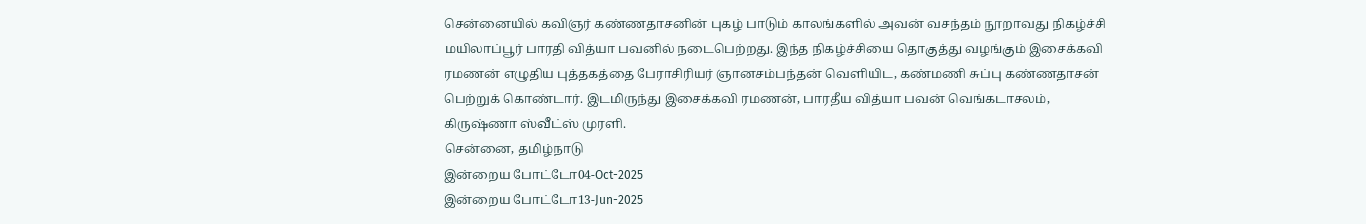சென்னையில் கவிஞர் கண்ணதாசனின் புகழ் பாடும் காலங்களில் அவன் வசந்தம் நூறாவது நிகழ்ச்சி மயிலாப்பூர் பாரதி வித்யா பவனில் நடைபெற்றது. இந்த நிகழ்ச்சியை தொகுத்து வழங்கும் இசைக்கவி ரமணன் எழுதிய புத்தகத்தை பேராசிரியர் ஞானசம்பந்தன் வெளியிட, கண்மணி சுப்பு கண்ணதாசன் பெற்றுக் கொண்டார். இடமிருந்து இசைக்கவி ரமணன், பாரதீய வித்யா பவன் வெங்கடாசலம், கிருஷ்ணா ஸ்வீட்ஸ் முரளி.
சென்னை, தமிழ்நாடு
இன்றைய போட்டோ04-Oct-2025
இன்றைய போட்டோ13-Jun-2025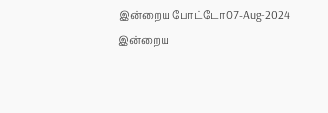இன்றைய போட்டோ07-Aug-2024
இன்றைய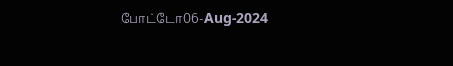போட்டோ06-Aug-2024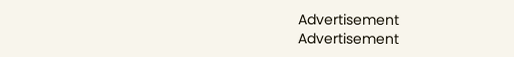Advertisement
Advertisement